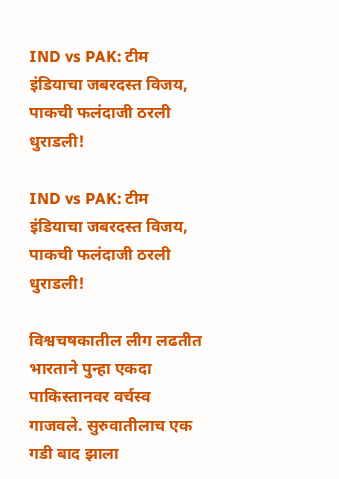IND vs PAK: टीम इंडियाचा जबरदस्त विजय, पाकची फलंदाजी ठरली धुराडली!

IND vs PAK: टीम इंडियाचा जबरदस्त विजय, पाकची फलंदाजी ठरली धुराडली!

विश्वचषकातील लीग लढतीत भारताने पुन्हा एकदा पाकिस्तानवर वर्चस्व गाजवले. सुरुवातीलाच एक गडी बाद झाला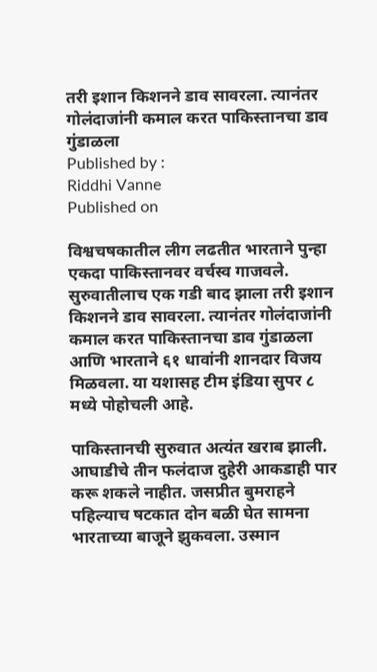तरी इशान किशनने डाव सावरला. त्यानंतर गोलंदाजांनी कमाल करत पाकिस्तानचा डाव गुंडाळला
Published by :
Riddhi Vanne
Published on

विश्वचषकातील लीग लढतीत भारताने पुन्हा एकदा पाकिस्तानवर वर्चस्व गाजवले. सुरुवातीलाच एक गडी बाद झाला तरी इशान किशनने डाव सावरला. त्यानंतर गोलंदाजांनी कमाल करत पाकिस्तानचा डाव गुंडाळला आणि भारताने ६१ धावांनी शानदार विजय मिळवला. या यशासह टीम इंडिया सुपर ८ मध्ये पोहोचली आहे.

पाकिस्तानची सुरुवात अत्यंत खराब झाली. आघाडीचे तीन फलंदाज दुहेरी आकडाही पार करू शकले नाहीत. जसप्रीत बुमराहने पहिल्याच षटकात दोन बळी घेत सामना भारताच्या बाजूने झुकवला. उस्मान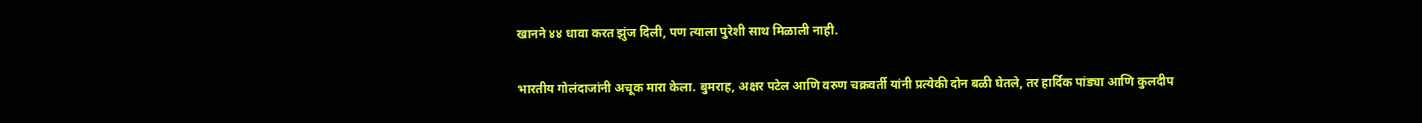खानने ४४ धावा करत झुंज दिली, पण त्याला पुरेशी साथ मिळाली नाही.

भारतीय गोलंदाजांनी अचूक मारा केला. बुमराह, अक्षर पटेल आणि वरुण चक्रवर्ती यांनी प्रत्येकी दोन बळी घेतले, तर हार्दिक पांड्या आणि कुलदीप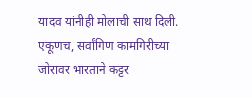यादव यांनीही मोलाची साथ दिली. एकूणच, सर्वांगिण कामगिरीच्या जोरावर भारताने कट्टर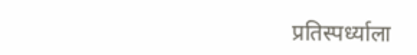प्रतिस्पर्ध्याला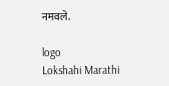नमवले.

logo
Lokshahi Marathi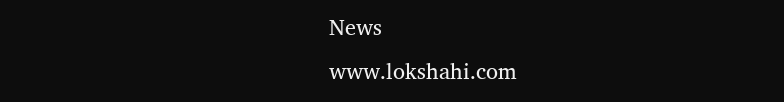News
www.lokshahi.com